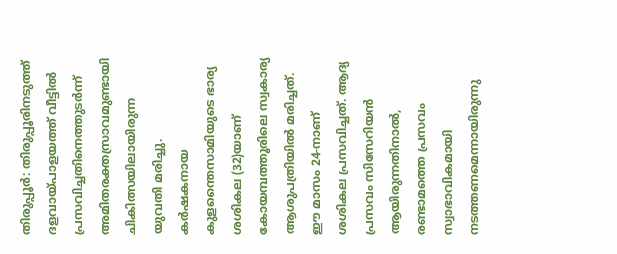തിരുപ്പൂർ: തിരുപ്പൂരിനടുത്ത് ദളവായ്പാളയത്ത് വീട്ടിൽ പ്രസവിച്ചതിനെത്തുടർന്ന് അമിതരക്തസ്രാവമുണ്ടായി ചികിത്സയിലായിരുന്ന യുവതി മരിച്ചു. കർഷകനായ കുളന്തൈസാമിയുടെ ഭാര്യ ശശികല (32)യാണ് കോയമ്പത്തൂരിലെ സ്വകാര്യ ആശുപത്രിയിൽ മരിച്ചത്.
ഈ മാസം 24-നാണ് ശശികല പ്രസവിച്ചത്. ആദ്യ പ്രസവം സിസേറിയൻ ആയിരുന്നതിനാൽ, രണ്ടാമത്തെ പ്രസവം സ്വാഭാവികമായി നടത്തണമെന്നായിരുന്നു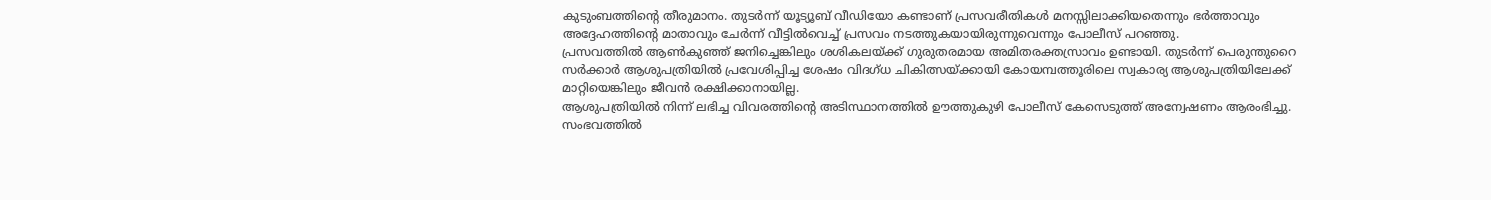കുടുംബത്തിന്റെ തീരുമാനം. തുടർന്ന് യൂട്യൂബ് വീഡിയോ കണ്ടാണ് പ്രസവരീതികൾ മനസ്സിലാക്കിയതെന്നും ഭർത്താവും അദ്ദേഹത്തിന്റെ മാതാവും ചേർന്ന് വീട്ടിൽവെച്ച് പ്രസവം നടത്തുകയായിരുന്നുവെന്നും പോലീസ് പറഞ്ഞു.
പ്രസവത്തിൽ ആൺകുഞ്ഞ് ജനിച്ചെങ്കിലും ശശികലയ്ക്ക് ഗുരുതരമായ അമിതരക്തസ്രാവം ഉണ്ടായി. തുടർന്ന് പെരുന്തുറൈ സർക്കാർ ആശുപത്രിയിൽ പ്രവേശിപ്പിച്ച ശേഷം വിദഗ്ധ ചികിത്സയ്ക്കായി കോയമ്പത്തൂരിലെ സ്വകാര്യ ആശുപത്രിയിലേക്ക് മാറ്റിയെങ്കിലും ജീവൻ രക്ഷിക്കാനായില്ല.
ആശുപത്രിയിൽ നിന്ന് ലഭിച്ച വിവരത്തിന്റെ അടിസ്ഥാനത്തിൽ ഊത്തുകുഴി പോലീസ് കേസെടുത്ത് അന്വേഷണം ആരംഭിച്ചു. സംഭവത്തിൽ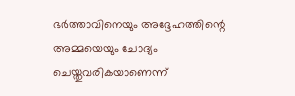ഭർത്താവിനെയും അദ്ദേഹത്തിന്റെ അമ്മയെയും ചോദ്യം ചെയ്തുവരികയാണെന്ന്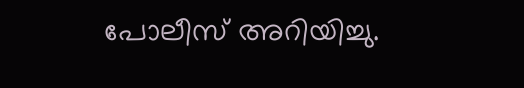പോലീസ് അറിയിച്ചു.